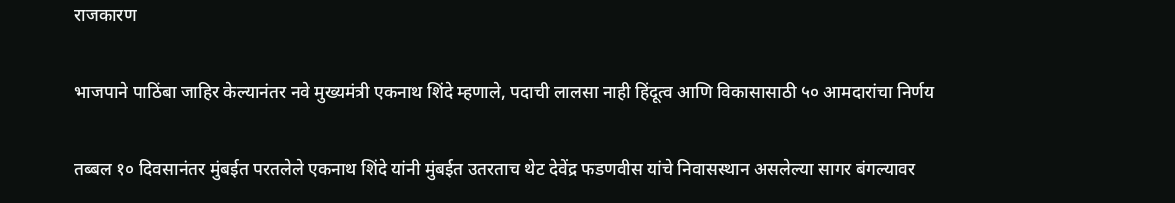राजकारण

भाजपाने पाठिंबा जाहिर केल्यानंतर नवे मुख्यमंत्री एकनाथ शिंदे म्हणाले, पदाची लालसा नाही हिंदूत्व आणि विकासासाठी ५० आमदारांचा निर्णय

तब्बल १० दिवसानंतर मुंबईत परतलेले एकनाथ शिंदे यांनी मुंबईत उतरताच थेट देवेंद्र फडणवीस यांचे निवासस्थान असलेल्या सागर बंगल्यावर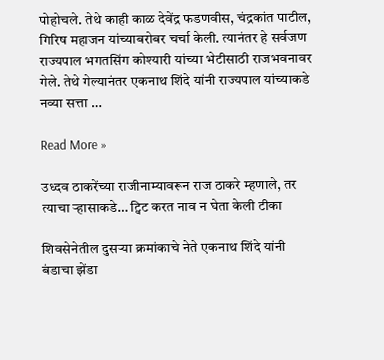पोहोचले. तेथे काही काळ देवेंद्र फडणवीस, चंद्रकांत पाटील, गिरिष महाजन यांच्याबरोबर चर्चा केली. त्यानंतर हे सर्वजण राज्यपाल भगतसिंग कोश्यारी यांच्या भेटीसाठी राजभवनावर गेले. तेथे गेल्यानंतर एकनाथ शिंदे यांनी राज्यपाल यांच्याकडे नव्या सत्ता …

Read More »

उध्दव ठाकरेंच्या राजीनाम्यावरून राज ठाकरे म्हणाले, तर त्याचा ऱ्हासाकडे… ट्विट करत नाव न घेता केली टीका

शिवसेनेतील दुसऱ्या क्रमांकाचे नेते एकनाथ शिंदे यांनी बंडाचा झेंडा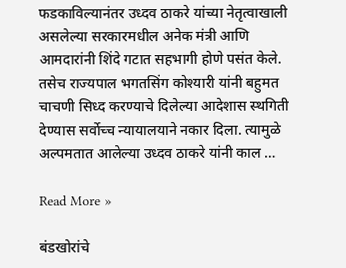फडकाविल्यानंतर उध्दव ठाकरे यांच्या नेतृत्वाखाली असलेल्या सरकारमधील अनेक मंत्री आणि आमदारांनी शिंदे गटात सहभागी होणे पसंत केले. तसेच राज्यपाल भगतसिंग कोश्यारी यांनी बहुमत चाचणी सिध्द करण्याचे दिलेल्या आदेशास स्थगिती देण्यास सर्वोच्च न्यायालयाने नकार दिला. त्यामुळे अल्पमतात आलेल्या उध्दव ठाकरे यांनी काल …

Read More »

बंडखोरांचे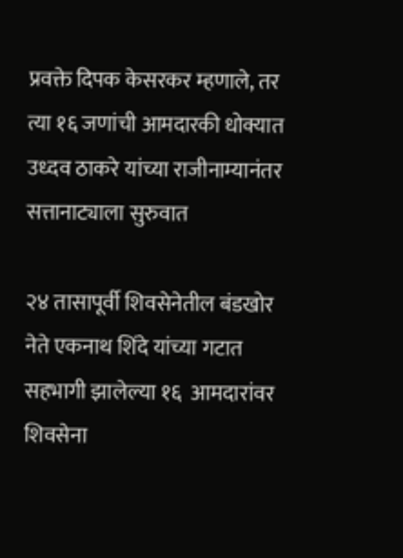प्रवक्ते दिपक केसरकर म्हणाले, तर त्या १६ जणांची आमदारकी धोक्यात उध्दव ठाकरे यांच्या राजीनाम्यानंतर सत्तानाट्याला सुरुवात

२४ तासापूर्वी शिवसेनेतील बंडखोर नेते एकनाथ शिंदे यांच्या गटात सहभागी झालेल्या १६  आमदारांवर शिवसेना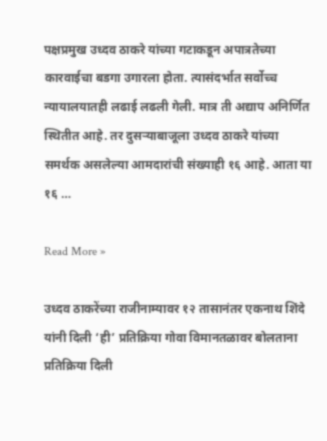पक्षप्रमुख उध्दव ठाकरे यांच्या गटाकडून अपात्रतेच्या कारवाईचा बडगा उगारला होता. त्यासंदर्भात सर्वोच्च न्यायालयातही लढाई लढली गेली. मात्र ती अद्याप अनिर्णित स्थितीत आहे. तर दुसऱ्याबाजूला उध्दव ठाकरे यांच्या समर्थक असलेल्या आमदारांची संख्याही १६ आहे. आता या १६ …

Read More »

उध्दव ठाकरेंच्या राजीनाम्यावर १२ तासानंतर एकनाथ शिंदे यांनी दिली ‘ही’ प्रतिक्रिया गोवा विमानतळावर बोलताना प्रतिक्रिया दिली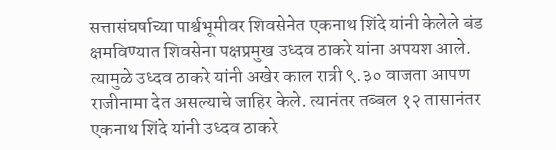सत्तासंघर्षाच्या पार्श्वभूमीवर शिवसेनेत एकनाथ शिंदे यांनी केलेले बंड क्षमविण्यात शिवसेना पक्षप्रमुख उध्दव ठाकरे यांना अपयश आले. त्यामुळे उध्दव ठाकरे यांनी अखेर काल रात्री ९.३० वाजता आपण राजीनामा देत असल्याचे जाहिर केले. त्यानंतर तब्बल १२ तासानंतर एकनाथ शिंदे यांनी उध्दव ठाकरे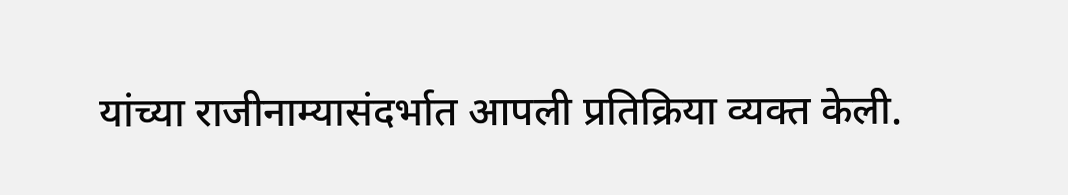यांच्या राजीनाम्यासंदर्भात आपली प्रतिक्रिया व्यक्त केली.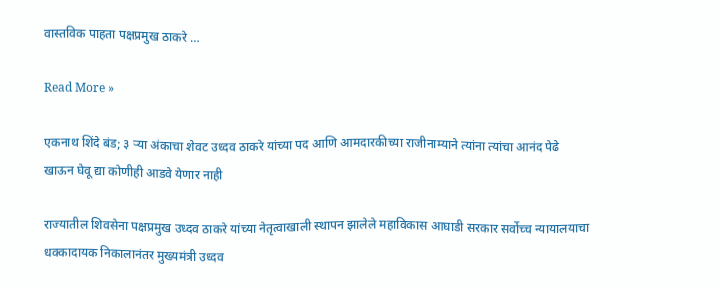वास्तविक पाहता पक्षप्रमुख ठाकरे …

Read More »

एकनाथ शिंदे बंड; ३ ऱ्या अंकाचा शेवट उध्दव ठाकरे यांच्या पद आणि आमदारकीच्या राजीनाम्याने त्यांना त्यांचा आनंद पेढे खाऊन घेवू द्या कोणीही आडवे येणार नाही

राज्यातील शिवसेना पक्षप्रमुख उध्दव ठाकरे यांच्या नेतृत्वाखाली स्थापन झालेले महाविकास आघाडी सरकार सर्वोच्च न्यायालयाचा धक्कादायक निकालानंतर मुख्यमंत्री उध्दव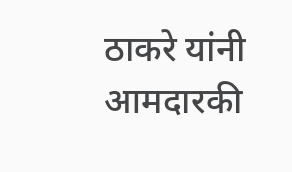ठाकरे यांनी आमदारकी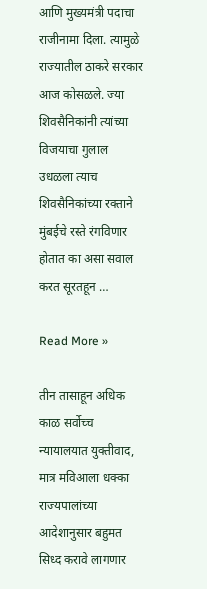आणि मुख्यमंत्री पदाचा राजीनामा दिला. त्यामुळे राज्यातील ठाकरे सरकार आज कोसळले. ज्या शिवसैनिकांनी त्यांच्या विजयाचा गुलाल उधळला त्याच शिवसैनिकांच्या रक्ताने मुंबईचे रस्ते रंगविणार होतात का असा सवाल करत सूरतहून …

Read More »

तीन तासाहून अधिक काळ सर्वोच्च न्यायालयात युक्तीवाद, मात्र मविआला धक्का राज्यपालांच्या आदेशानुसार बहुमत सिध्द करावे लागणार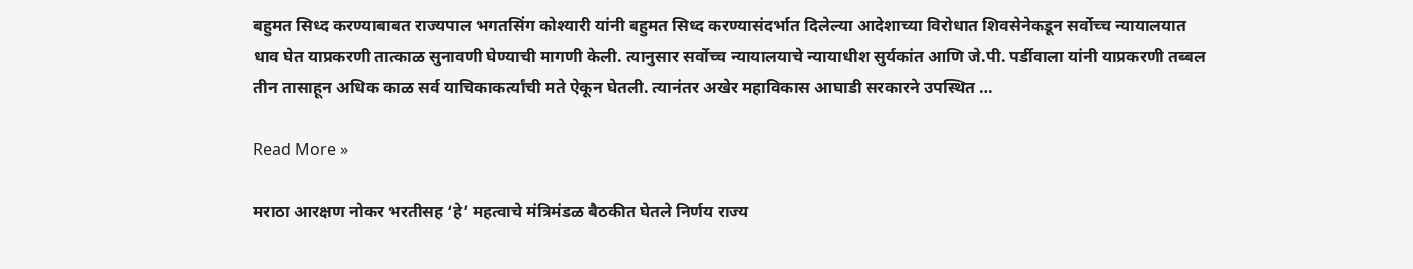बहुमत सिध्द करण्याबाबत राज्यपाल भगतसिंग कोश्यारी यांनी बहुमत सिध्द करण्यासंदर्भात दिलेल्या आदेशाच्या विरोधात शिवसेनेकडून सर्वोच्च न्यायालयात धाव घेत याप्रकरणी तात्काळ सुनावणी घेण्याची मागणी केली. त्यानुसार सर्वोच्च न्यायालयाचे न्यायाधीश सुर्यकांत आणि जे.पी. पर्डीवाला यांनी याप्रकरणी तब्बल तीन तासाहून अधिक काळ सर्व याचिकाकर्त्यांची मते ऐकून घेतली. त्यानंतर अखेर महाविकास आघाडी सरकारने उपस्थित …

Read More »

मराठा आरक्षण नोकर भरतीसह ‘हे’ महत्वाचे मंत्रिमंडळ बैठकीत घेतले निर्णय राज्य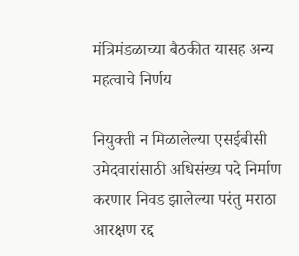मंत्रिमंडळाच्या बैठकीत यासह अन्य महत्वाचे निर्णय

नियुक्ती न मिळालेल्या एसईबीसी उमेदवारांसाठी अधिसंख्य पदे निर्माण करणार निवड झालेल्या परंतु मराठा आरक्षण रद्द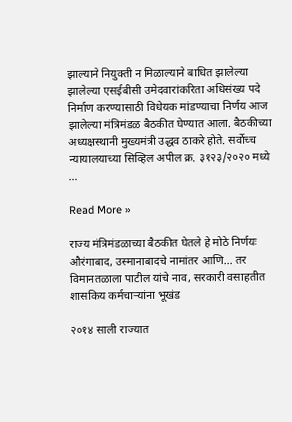झाल्याने नियुक्ती न मिळाल्याने बाधित झालेल्या झालेल्या एसईबीसी उमेदवारांकरिता अधिसंख्य पदे निर्माण करण्यासाठी विधेयक मांडण्याचा निर्णय आज झालेल्या मंत्रिमंडळ बैठकीत घेण्यात आला. बैठकीच्या अध्यक्षस्थानी मुख्यमंत्री उद्धव ठाकरे होते. सर्वोच्च न्यायालयाच्या सिव्हिल अपील क्र. ३१२३/२०२० मध्ये …

Read More »

राज्य मंत्रिमंडळाच्या बैठकीत घेतले हे मोठे निर्णयः औरंगाबाद, उस्मानाबादचे नामांतर आणि… तर विमानतळाला पाटील यांचे नाव, सरकारी वसाहतीत शासकिय कर्मचाऱ्यांना भूखंड

२०१४ साली राज्यात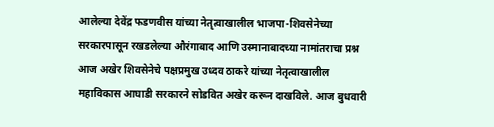आलेल्या देवेंद्र फडणवीस यांच्या नेतृत्वाखालील भाजपा-शिवसेनेच्या सरकारपासून रखडलेल्या औरंगाबाद आणि उस्मानाबादच्या नामांतराचा प्रश्न आज अखेर शिवसेनेचे पक्षप्रमुख उध्दव ठाकरे यांच्या नेतृत्वाखालील महाविकास आघाडी सरकारने सोडवित अखेर करून दाखविले. आज बुधवारी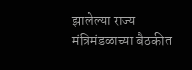झालेल्या राज्य मंत्रिमंडळाच्या बैठकीत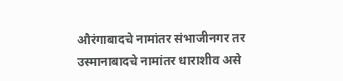औरंगाबादचे नामांतर संभाजीनगर तर उस्मानाबादचे नामांतर धाराशीव असे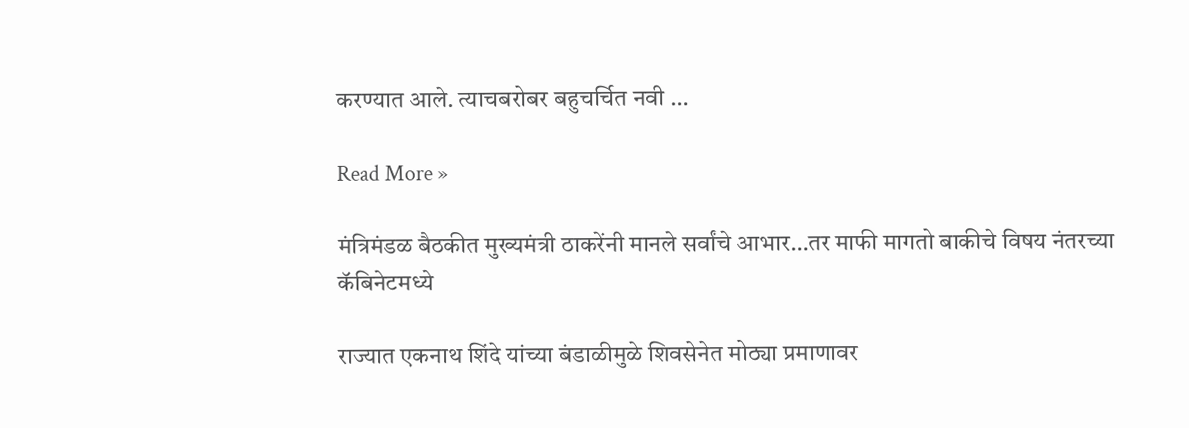करण्यात आले. त्याचबरोबर बहुचर्चित नवी …

Read More »

मंत्रिमंडळ बैठकीत मुख्यमंत्री ठाकरेंनी मानले सर्वांचे आभार…तर माफी मागतो बाकीचे विषय नंतरच्या कॅबिनेटमध्ये

राज्यात एकनाथ शिंदे यांच्या बंडाळीमुळे शिवसेनेत मोठ्या प्रमाणावर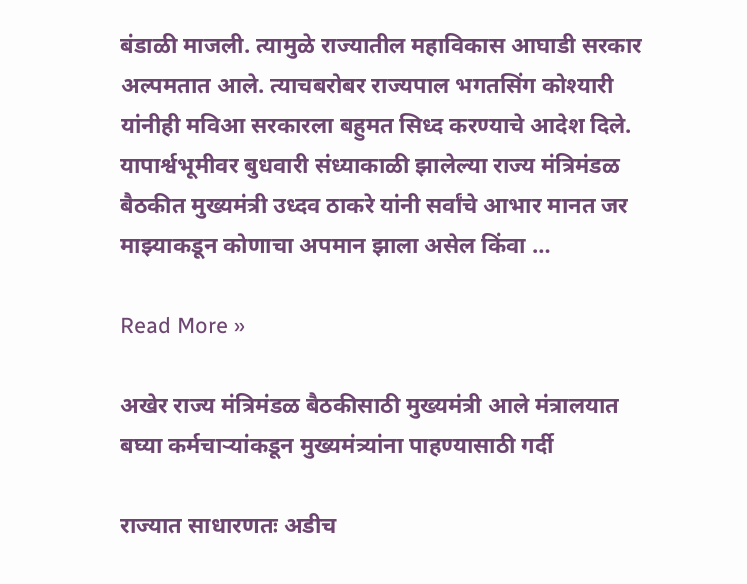बंडाळी माजली. त्यामुळे राज्यातील महाविकास आघाडी सरकार अल्पमतात आले. त्याचबरोबर राज्यपाल भगतसिंग कोश्यारी यांनीही मविआ सरकारला बहुमत सिध्द करण्याचे आदेश दिले. यापार्श्वभूमीवर बुधवारी संध्याकाळी झालेल्या राज्य मंत्रिमंडळ बैठकीत मुख्यमंत्री उध्दव ठाकरे यांनी सर्वांचे आभार मानत जर माझ्याकडून कोणाचा अपमान झाला असेल किंवा …

Read More »

अखेर राज्य मंत्रिमंडळ बैठकीसाठी मुख्यमंत्री आले मंत्रालयात बघ्या कर्मचाऱ्यांकडून मुख्यमंत्र्यांना पाहण्यासाठी गर्दी

राज्यात साधारणतः अडीच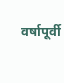वर्षापूर्वी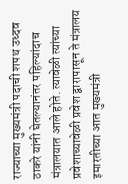राज्याच्या मुख्यमंत्री पदाची शपथ उध्दव ठाकरे यांनी घेतल्यानंतर पहिल्यांदाच मंत्रालयात आले होते. त्यावेळी त्यांच्या प्रवेशाच्यावेळी प्रवेश द्वारापासून ते मंत्रालय इमारतीच्या आत मुख्यमंत्री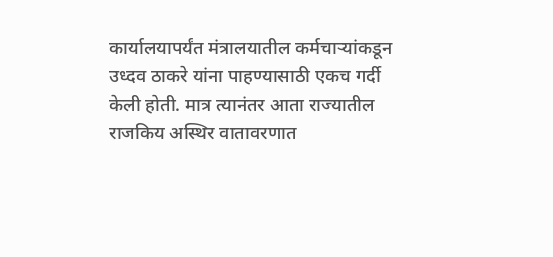कार्यालयापर्यंत मंत्रालयातील कर्मचाऱ्यांकडून उध्दव ठाकरे यांना पाहण्यासाठी एकच गर्दी केली होती. मात्र त्यानंतर आता राज्यातील राजकिय अस्थिर वातावरणात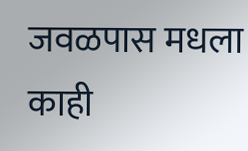जवळपास मधला काही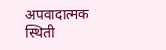अपवादात्मक स्थिती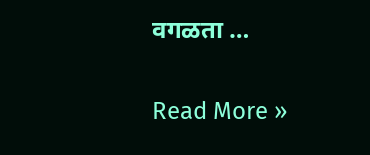वगळता …

Read More »